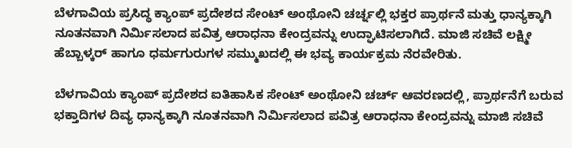ಬೆಳಗಾವಿಯ ಪ್ರಸಿದ್ಧ ಕ್ಯಾಂಪ್ ಪ್ರದೇಶದ ಸೇಂಟ್ ಅಂಥೋನಿ ಚರ್ಚ್ನಲ್ಲಿ ಭಕ್ತರ ಪ್ರಾರ್ಥನೆ ಮತ್ತು ಧಾನ್ಯಕ್ಕಾಗಿ ನೂತನವಾಗಿ ನಿರ್ಮಿಸಲಾದ ಪವಿತ್ರ ಆರಾಧನಾ ಕೇಂದ್ರವನ್ನು ಉದ್ಘಾಟಿಸಲಾಗಿದೆ. ಮಾಜಿ ಸಚಿವೆ ಲಕ್ಷ್ಮೀ ಹೆಬ್ಬಾಳ್ಕರ್ ಹಾಗೂ ಧರ್ಮಗುರುಗಳ ಸಮ್ಮುಖದಲ್ಲಿ ಈ ಭವ್ಯ ಕಾರ್ಯಕ್ರಮ ನೆರವೇರಿತು.

ಬೆಳಗಾವಿಯ ಕ್ಯಾಂಪ್ ಪ್ರದೇಶದ ಐತಿಹಾಸಿಕ ಸೇಂಟ್ ಅಂಥೋನಿ ಚರ್ಚ್ ಆವರಣದಲ್ಲಿ, ಪ್ರಾರ್ಥನೆಗೆ ಬರುವ ಭಕ್ತಾದಿಗಳ ದಿವ್ಯ ಧಾನ್ಯಕ್ಕಾಗಿ ನೂತನವಾಗಿ ನಿರ್ಮಿಸಲಾದ ಪವಿತ್ರ ಆರಾಧನಾ ಕೇಂದ್ರವನ್ನು ಮಾಜಿ ಸಚಿವೆ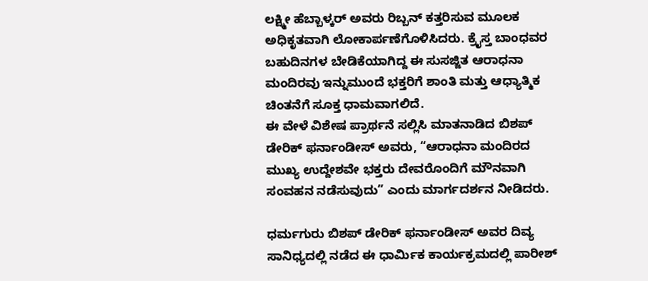ಲಕ್ಷ್ಮೀ ಹೆಬ್ಬಾಳ್ಕರ್ ಅವರು ರಿಬ್ಬನ್ ಕತ್ತರಿಸುವ ಮೂಲಕ ಅಧಿಕೃತವಾಗಿ ಲೋಕಾರ್ಪಣೆಗೊಳಿಸಿದರು. ಕ್ರೈಸ್ತ ಬಾಂಧವರ ಬಹುದಿನಗಳ ಬೇಡಿಕೆಯಾಗಿದ್ದ ಈ ಸುಸಜ್ಜಿತ ಆರಾಧನಾ ಮಂದಿರವು ಇನ್ನುಮುಂದೆ ಭಕ್ತರಿಗೆ ಶಾಂತಿ ಮತ್ತು ಆಧ್ಯಾತ್ಮಿಕ ಚಿಂತನೆಗೆ ಸೂಕ್ತ ಧಾಮವಾಗಲಿದೆ.
ಈ ವೇಳೆ ವಿಶೇಷ ಪ್ರಾರ್ಥನೆ ಸಲ್ಲಿಸಿ ಮಾತನಾಡಿದ ಬಿಶಪ್ ಡೇರಿಕ್ ಫರ್ನಾಂಡೀಸ್ ಅವರು, “ಆರಾಧನಾ ಮಂದಿರದ ಮುಖ್ಯ ಉದ್ದೇಶವೇ ಭಕ್ತರು ದೇವರೊಂದಿಗೆ ಮೌನವಾಗಿ ಸಂವಹನ ನಡೆಸುವುದು” ಎಂದು ಮಾರ್ಗದರ್ಶನ ನೀಡಿದರು.

ಧರ್ಮಗುರು ಬಿಶಪ್ ಡೇರಿಕ್ ಫರ್ನಾಂಡೀಸ್ ಅವರ ದಿವ್ಯ ಸಾನಿಧ್ಯದಲ್ಲಿ ನಡೆದ ಈ ಧಾರ್ಮಿಕ ಕಾರ್ಯಕ್ರಮದಲ್ಲಿ ಪಾರೀಶ್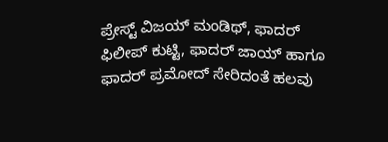ಪ್ರೇಸ್ಟ್ ವಿಜಯ್ ಮಂಡಿಥ್, ಫಾದರ್ ಫಿಲೀಪ್ ಕುಟ್ಟಿ, ಫಾದರ್ ಜಾಯ್ ಹಾಗೂ ಫಾದರ್ ಪ್ರಮೋದ್ ಸೇರಿದಂತೆ ಹಲವು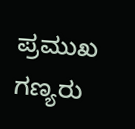ಪ್ರಮುಖ ಗಣ್ಯರು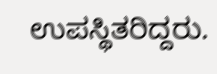ಉಪಸ್ಥಿತರಿದ್ದರು.